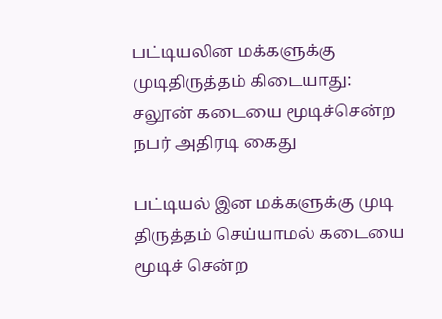பட்டியலின மக்களுக்கு முடிதிருத்தம் கிடையாது: சலூன் கடையை மூடிச்சென்ற நபர் அதிரடி கைது

பட்டியல் இன மக்களுக்கு முடி திருத்தம் செய்யாமல் கடையை மூடிச் சென்ற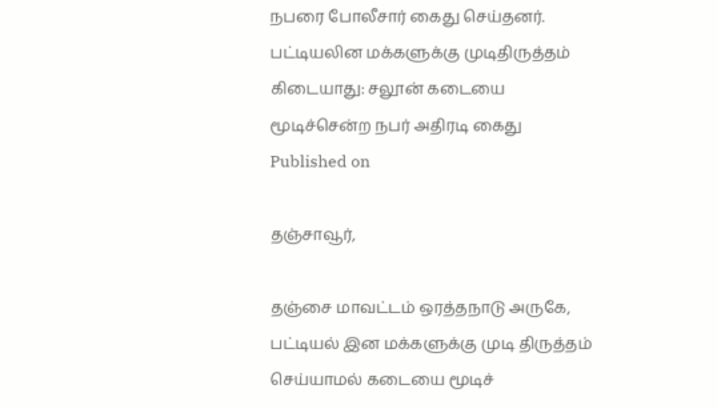நபரை போலீசார் கைது செய்தனர்.
பட்டியலின மக்களுக்கு முடிதிருத்தம் கிடையாது: சலூன் கடையை மூடிச்சென்ற நபர் அதிரடி கைது
Published on

தஞ்சாவூர்,

தஞ்சை மாவட்டம் ஒரத்தநாடு அருகே, பட்டியல் இன மக்களுக்கு முடி திருத்தம் செய்யாமல் கடையை மூடிச்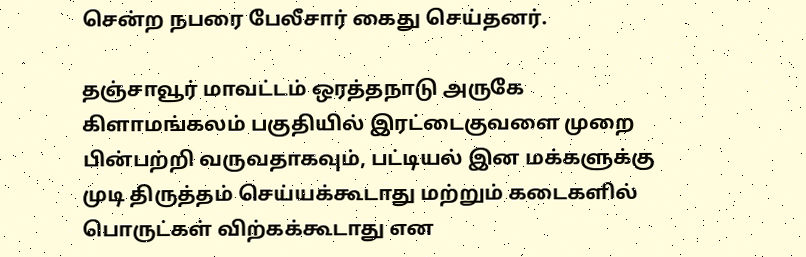சென்ற நபரை பேலீசார் கைது செய்தனர்.

தஞ்சாவூர் மாவட்டம் ஒரத்தநாடு அருகே கிளாமங்கலம் பகுதியில் இரட்டைகுவளை முறை பின்பற்றி வருவதாகவும், பட்டியல் இன மக்களுக்கு முடி திருத்தம் செய்யக்கூடாது மற்றும் கடைகளில் பொருட்கள் விற்கக்கூடாது என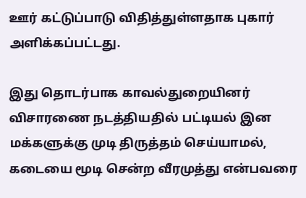ஊர் கட்டுப்பாடு விதித்துள்ளதாக புகார் அளிக்கப்பட்டது.

இது தொடர்பாக காவல்துறையினர் விசாரணை நடத்தியதில் பட்டியல் இன மக்களுக்கு முடி திருத்தம் செய்யாமல், கடையை மூடி சென்ற வீரமுத்து என்பவரை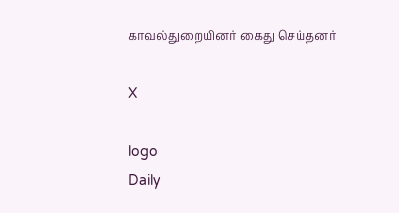காவல்துறையினர் கைது செய்தனர்

X

logo
Daily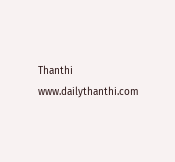Thanthi
www.dailythanthi.com